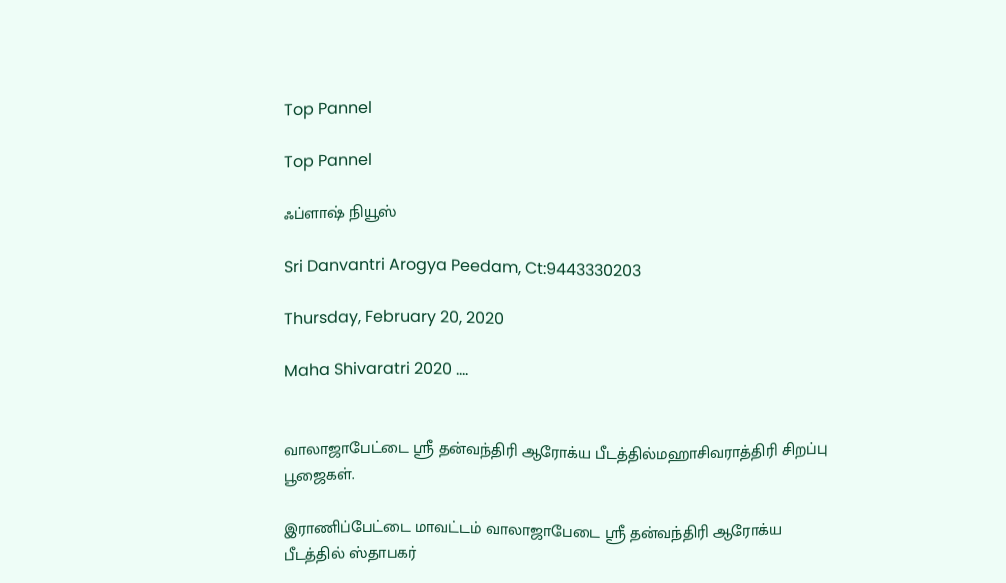Top Pannel

Top Pannel

ஃப்ளாஷ் நியூஸ்

Sri Danvantri Arogya Peedam, Ct:9443330203

Thursday, February 20, 2020

Maha Shivaratri 2020 ....


வாலாஜாபேட்டை ஸ்ரீ தன்வந்திரி ஆரோக்ய பீடத்தில்மஹாசிவராத்திரி சிறப்பு பூஜைகள்.

இராணிப்பேட்டை மாவட்டம் வாலாஜாபேடை ஸ்ரீ தன்வந்திரி ஆரோக்ய பீடத்தில் ஸ்தாபகர்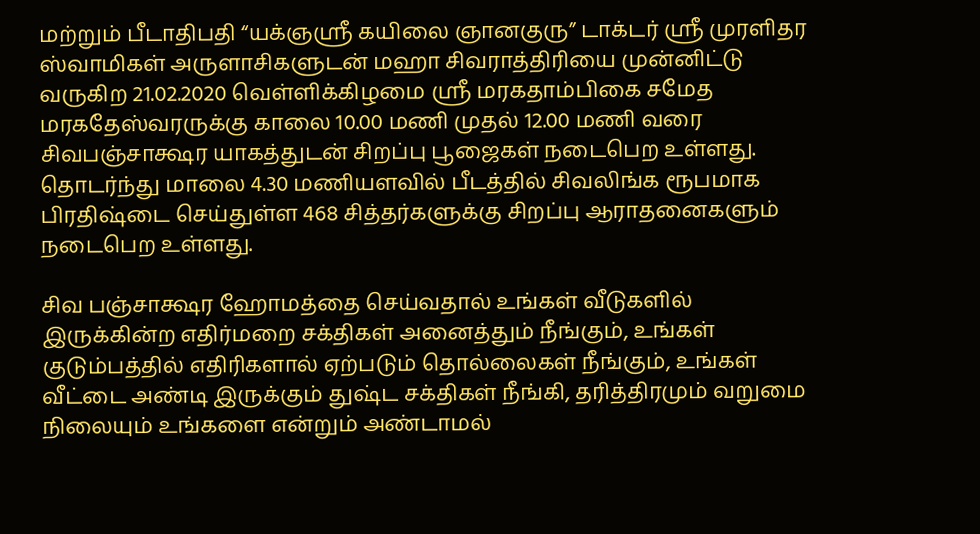மற்றும் பீடாதிபதி “யக்ஞஸ்ரீ கயிலை ஞானகுரு” டாக்டர் ஸ்ரீ முரளிதர ஸ்வாமிகள் அருளாசிகளுடன் மஹா சிவராத்திரியை முன்னிட்டு வருகிற 21.02.2020 வெள்ளிக்கிழமை ஸ்ரீ மரகதாம்பிகை சமேத மரகதேஸ்வரருக்கு காலை 10.00 மணி முதல் 12.00 மணி வரை சிவபஞ்சாக்ஷர யாகத்துடன் சிறப்பு பூஜைகள் நடைபெற உள்ளது. தொடர்ந்து மாலை 4.30 மணியளவில் பீடத்தில் சிவலிங்க ரூபமாக பிரதிஷ்டை செய்துள்ள 468 சித்தர்களுக்கு சிறப்பு ஆராதனைகளும் நடைபெற உள்ளது.

சிவ பஞ்சாக்ஷர ஹோமத்தை செய்வதால் உங்கள் வீடுகளில் இருக்கின்ற எதிர்மறை சக்திகள் அனைத்தும் நீங்கும், உங்கள் குடும்பத்தில் எதிரிகளால் ஏற்படும் தொல்லைகள் நீங்கும், உங்கள் வீட்டை அண்டி இருக்கும் துஷ்ட சக்திகள் நீங்கி, தரித்திரமும் வறுமை நிலையும் உங்களை என்றும் அண்டாமல்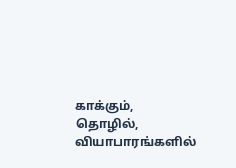காக்கும், தொழில், வியாபாரங்களில்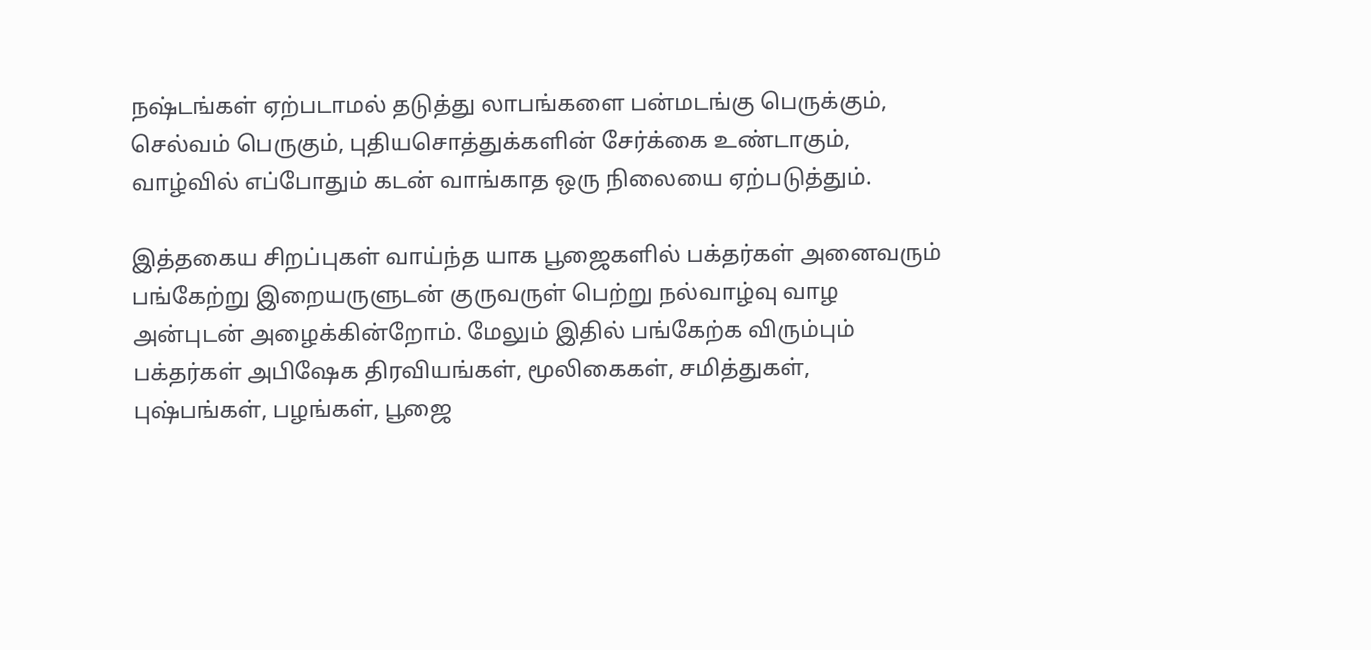நஷ்டங்கள் ஏற்படாமல் தடுத்து லாபங்களை பன்மடங்கு பெருக்கும், செல்வம் பெருகும், புதியசொத்துக்களின் சேர்க்கை உண்டாகும், வாழ்வில் எப்போதும் கடன் வாங்காத ஒரு நிலையை ஏற்படுத்தும்.

இத்தகைய சிறப்புகள் வாய்ந்த யாக பூஜைகளில் பக்தர்கள் அனைவரும் பங்கேற்று இறையருளுடன் குருவருள் பெற்று நல்வாழ்வு வாழ அன்புடன் அழைக்கின்றோம். மேலும் இதில் பங்கேற்க விரும்பும் பக்தர்கள் அபிஷேக திரவியங்கள், மூலிகைகள், சமித்துகள், புஷ்பங்கள், பழங்கள், பூஜை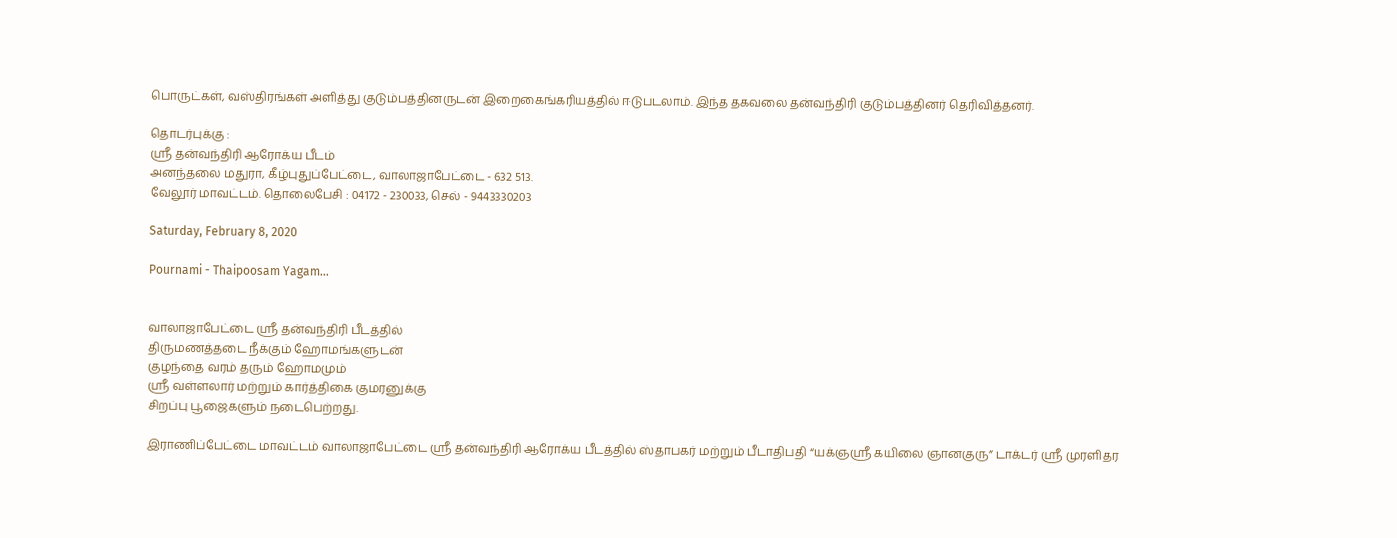பொருட்கள், வஸ்திரங்கள் அளித்து குடும்பத்தினருடன் இறைகைங்கரியத்தில் ஈடுபடலாம். இந்த தகவலை தன்வந்திரி குடும்பத்தினர் தெரிவித்தனர்.

தொடர்புக்கு :
ஸ்ரீ தன்வந்திரி ஆரோக்ய பீடம்
அனந்தலை மதுரா, கீழ்புதுப்பேட்டை, வாலாஜாபேட்டை - 632 513.
வேலூர் மாவட்டம். தொலைபேசி : 04172 - 230033, செல் - 9443330203

Saturday, February 8, 2020

Pournami - Thaipoosam Yagam...


வாலாஜாபேட்டை ஸ்ரீ தன்வந்திரி பீடத்தில்
திருமணத்தடை நீக்கும் ஹோமங்களுடன்
குழந்தை வரம் தரும் ஹோமமும்
ஸ்ரீ வள்ளலார் மற்றும் கார்த்திகை குமரனுக்கு
சிறப்பு பூஜைகளும் நடைபெற்றது.

இராணிப்பேட்டை மாவட்டம் வாலாஜாபேட்டை ஸ்ரீ தன்வந்திரி ஆரோக்ய பீடத்தில் ஸ்தாபகர் மற்றும் பீடாதிபதி “யக்ஞஸ்ரீ கயிலை ஞானகுரு” டாக்டர் ஸ்ரீ முரளிதர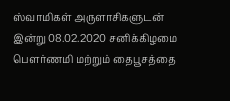ஸ்வாமிகள் அருளாசிகளுடன் இன்று 08.02.2020 சனிக்கிழமை பௌர்ணமி மற்றும் தைபூசத்தை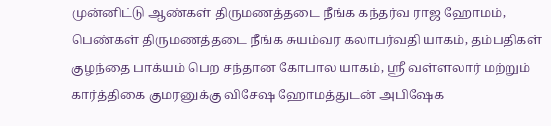முன்னிட்டு ஆண்கள் திருமணத்தடை நீங்க கந்தர்வ ராஜ ஹோமம், பெண்கள் திருமணத்தடை நீங்க சுயம்வர கலாபர்வதி யாகம், தம்பதிகள் குழந்தை பாக்யம் பெற சந்தான கோபால யாகம், ஸ்ரீ வள்ளலார் மற்றும் கார்த்திகை குமரனுக்கு விசேஷ ஹோமத்துடன் அபிஷேக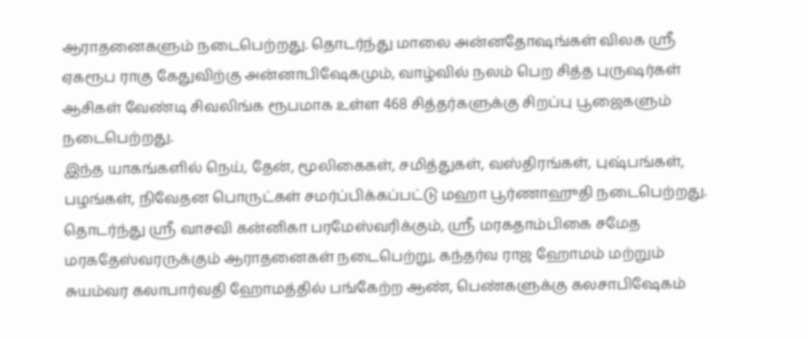ஆராதனைகளும் நடைபெற்றது. தொடர்ந்து மாலை அன்னதோஷங்கள் விலக ஸ்ரீ ஏகரூப ராகு கேதுவிற்கு அன்னாபிஷேகமும், வாழ்வில் நலம் பெற சித்த புருஷர்கள் ஆசிகள் வேண்டி சிவலிங்க ரூபமாக உள்ள 468 சித்தர்களுக்கு சிறப்பு பூஜைகளும் நடைபெற்றது.
இந்த யாகங்களில் நெய், தேன், மூலிகைகள், சமித்துகள், வஸ்திரங்கள், புஷ்பங்கள், பழங்கள், நிவேதன பொருட்கள் சமர்ப்பிக்கப்பட்டு மஹா பூர்ணாஹுதி நடைபெற்றது. தொடர்ந்து ஸ்ரீ வாசவி கன்னிகா பரமேஸ்வரிக்கும், ஸ்ரீ மரகதாம்பிகை சமேத மரகதேஸ்வரருக்கும் ஆராதனைகள் நடைபெற்று, கந்தர்வ ராஜ ஹோமம் மற்றும் சுயம்வர கலாபார்வதி ஹோமத்தில் பங்கேற்ற ஆண், பெண்களுக்கு கலசாபிஷேகம்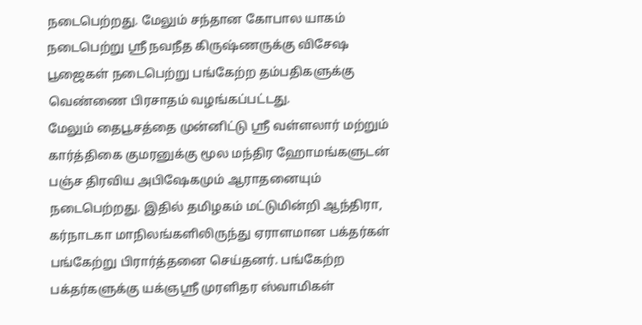நடைபெற்றது. மேலும் சந்தான கோபால யாகம் நடைபெற்று ஸ்ரீ நவநீத கிருஷ்ணருக்கு விசேஷ பூஜைகள் நடைபெற்று பங்கேற்ற தம்பதிகளுக்கு வெண்ணை பிரசாதம் வழங்கப்பட்டது.
மேலும் தைபூசத்தை முன்னிட்டு ஸ்ரீ வள்ளலார் மற்றும் கார்த்திகை குமரனுக்கு மூல மந்திர ஹோமங்களுடன் பஞ்ச திரவிய அபிஷேகமும் ஆராதனையும் நடைபெற்றது. இதில் தமிழகம் மட்டுமின்றி ஆந்திரா, கர்நாடகா மாநிலங்களிலிருந்து ஏராளமான பக்தர்கள் பங்கேற்று பிரார்த்தனை செய்தனர். பங்கேற்ற பக்தர்களுக்கு யக்ஞஸ்ரீ முரளிதர ஸ்வாமிகள்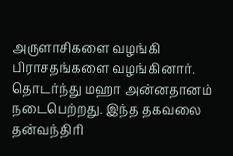அருளாசிகளை வழங்கி பிராசதங்களை வழங்கினார். தொடர்ந்து மஹா அன்னதானம் நடைபெற்றது. இந்த தகவலை தன்வந்திரி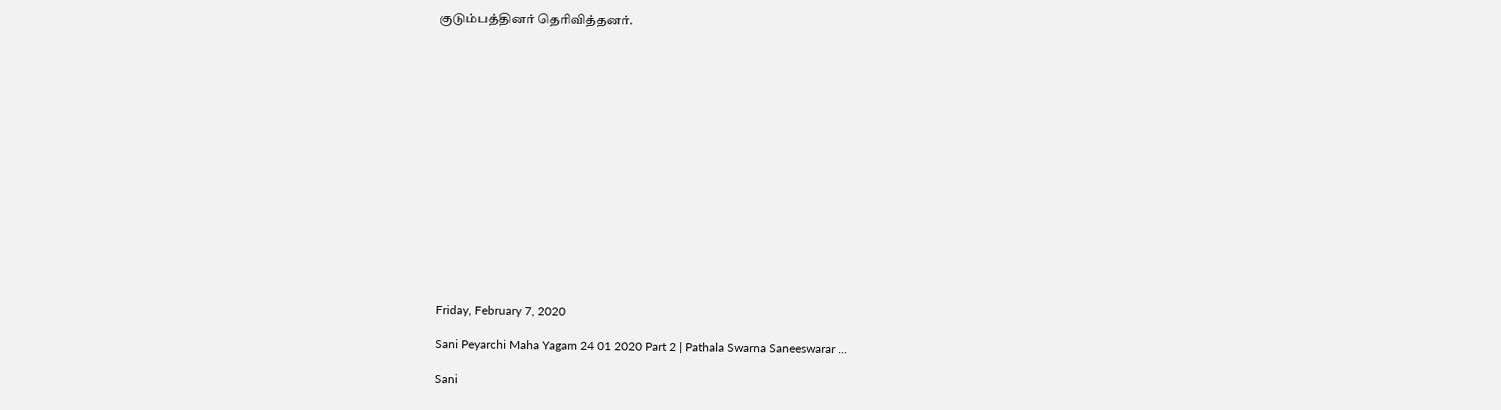குடும்பத்தினர் தெரிவித்தனர்.
















Friday, February 7, 2020

Sani Peyarchi Maha Yagam 24 01 2020 Part 2 | Pathala Swarna Saneeswarar ...

Sani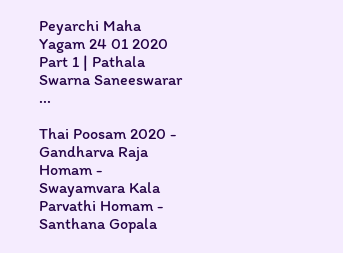Peyarchi Maha Yagam 24 01 2020 Part 1 | Pathala Swarna Saneeswarar ...

Thai Poosam 2020 - Gandharva Raja Homam - Swayamvara Kala Parvathi Homam - Santhana Gopala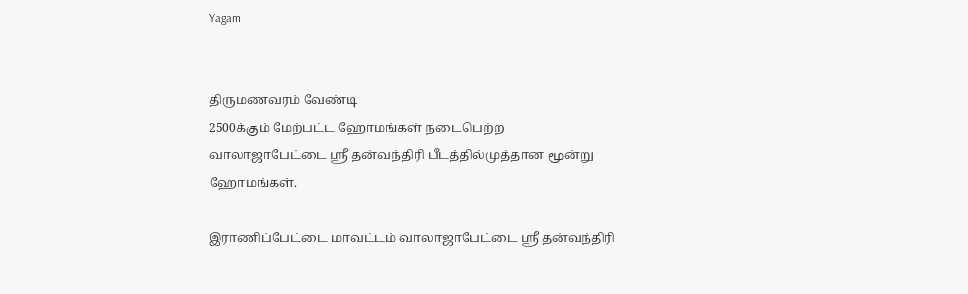Yagam


திருமணவரம் வேண்டி
2500க்கும் மேற்பட்ட ஹோமங்கள் நடைபெற்ற
வாலாஜாபேட்டை ஸ்ரீ தன்வந்திரி பீடத்தில்முத்தான மூன்று ஹோமங்கள்.

இராணிப்பேட்டை மாவட்டம் வாலாஜாபேட்டை ஸ்ரீ தன்வந்திரி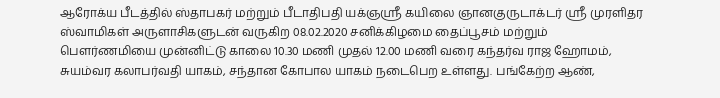ஆரோக்ய பீடத்தில் ஸ்தாபகர் மற்றும் பீடாதிபதி யக்ஞஸ்ரீ கயிலை ஞானகுருடாக்டர் ஸ்ரீ முரளிதர ஸ்வாமிகள் அருளாசிகளுடன் வருகிற 08.02.2020 சனிக்கிழமை தைப்பூசம் மற்றும் பௌர்ணமியை முன்னிட்டு காலை 10.30 மணி முதல் 12.00 மணி வரை கந்தர்வ ராஜ ஹோமம், சுயம்வர கலாபர்வதி யாகம், சந்தான கோபால யாகம் நடைபெற உள்ளது. பங்கேற்ற ஆண்,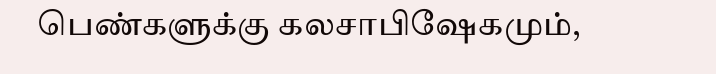பெண்களுக்கு கலசாபிஷேகமும்,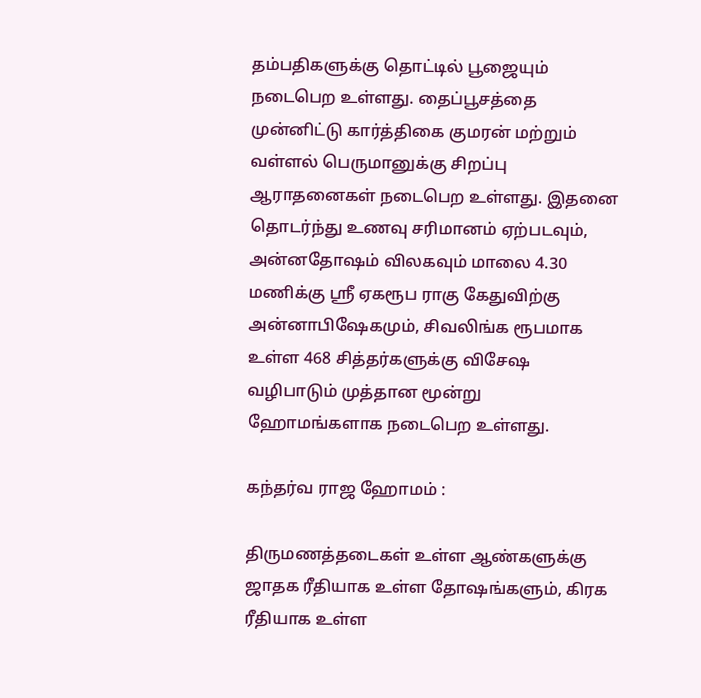தம்பதிகளுக்கு தொட்டில் பூஜையும் நடைபெற உள்ளது. தைப்பூசத்தை முன்னிட்டு கார்த்திகை குமரன் மற்றும் வள்ளல் பெருமானுக்கு சிறப்பு ஆராதனைகள் நடைபெற உள்ளது. இதனை தொடர்ந்து உணவு சரிமானம் ஏற்படவும், அன்னதோஷம் விலகவும் மாலை 4.30 மணிக்கு ஸ்ரீ ஏகரூப ராகு கேதுவிற்கு அன்னாபிஷேகமும், சிவலிங்க ரூபமாக உள்ள 468 சித்தர்களுக்கு விசேஷ வழிபாடும் முத்தான மூன்று ஹோமங்களாக நடைபெற உள்ளது.

கந்தர்வ ராஜ ஹோமம் :

திருமணத்தடைகள் உள்ள ஆண்களுக்கு ஜாதக ரீதியாக உள்ள தோஷங்களும், கிரக ரீதியாக உள்ள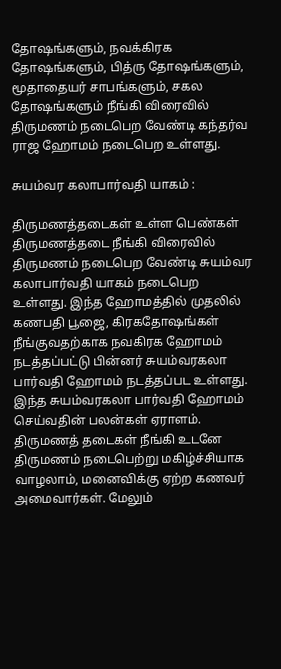தோஷங்களும், நவக்கிரக தோஷங்களும், பித்ரு தோஷங்களும், மூதாதையர் சாபங்களும், சகல தோஷங்களும் நீங்கி விரைவில் திருமணம் நடைபெற வேண்டி கந்தர்வ ராஜ ஹோமம் நடைபெற உள்ளது.

சுயம்வர கலாபார்வதி யாகம் :

திருமணத்தடைகள் உள்ள பெண்கள் திருமணத்தடை நீங்கி விரைவில் திருமணம் நடைபெற வேண்டி சுயம்வர கலாபார்வதி யாகம் நடைபெற உள்ளது. இந்த ஹோமத்தில் முதலில் கணபதி பூஜை, கிரகதோஷங்கள் நீங்குவதற்காக நவகிரக ஹோமம் நடத்தப்பட்டு பின்னர் சுயம்வரகலா பார்வதி ஹோமம் நடத்தப்பட உள்ளது. இந்த சுயம்வரகலா பார்வதி ஹோமம் செய்வதின் பலன்கள் ஏராளம். திருமணத் தடைகள் நீங்கி உடனே திருமணம் நடைபெற்று மகிழ்ச்சியாக வாழலாம், மனைவிக்கு ஏற்ற கணவர் அமைவார்கள். மேலும்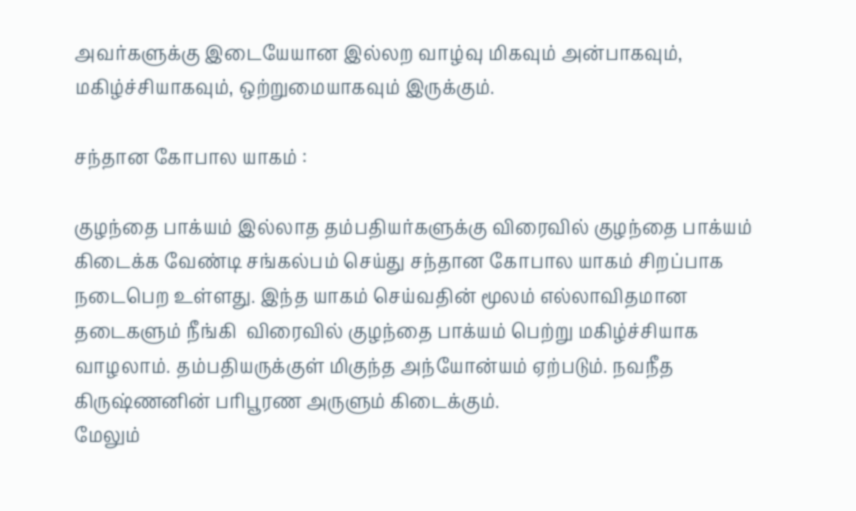அவர்களுக்கு இடையேயான இல்லற வாழ்வு மிகவும் அன்பாகவும், மகிழ்ச்சியாகவும், ஒற்றுமையாகவும் இருக்கும்.

சந்தான கோபால யாகம் :

குழந்தை பாக்யம் இல்லாத தம்பதியர்களுக்கு விரைவில் குழந்தை பாக்யம் கிடைக்க வேண்டி சங்கல்பம் செய்து சந்தான கோபால யாகம் சிறப்பாக நடைபெற உள்ளது. இந்த யாகம் செய்வதின் மூலம் எல்லாவிதமான தடைகளும் நீங்கி  விரைவில் குழந்தை பாக்யம் பெற்று மகிழ்ச்சியாக வாழலாம். தம்பதியருக்குள் மிகுந்த அந்யோன்யம் ஏற்படும். நவநீத கிருஷ்ணனின் பரிபூரண அருளும் கிடைக்கும்.
மேலும்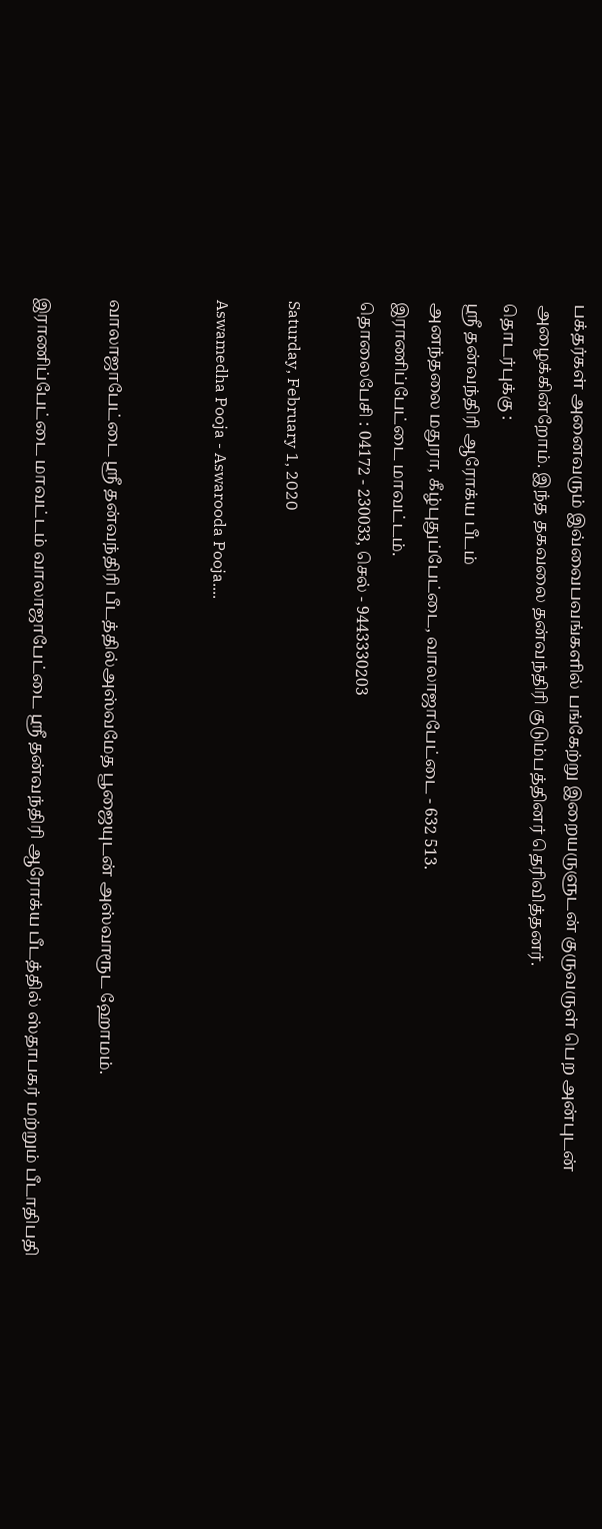பக்தர்கள் அனைவரும் இவ்வைபவங்களில் பங்கேற்று இறையருளுடன் குருவருள் பெற அன்புடன் அழைக்கின்றோம். இந்த தகவலை தன்வந்திரி குடும்பத்தினர் தெரிவித்தனர்.
தொடர்புக்கு :
ஸ்ரீ தன்வந்திரி ஆரோக்ய பீடம்
அனந்தலை மதுரா, கீழ்புதுப்பேட்டை, வாலாஜாபேட்டை - 632 513.
இராணிப்பேட்டை மாவட்டம்.
தொலைபேசி : 04172 - 230033, செல் - 9443330203

Saturday, February 1, 2020

Aswamedha Pooja - Aswarooda Pooja....


வாலாஜாபேட்டை ஸ்ரீ தன்வந்திரி பீடத்தில்அஸ்வமேத பூஜையுடன் அஸ்வாரூட ஹோமம்.

இராணிப்பேட்டை மாவட்டம் வாலாஜாபேட்டை ஸ்ரீ தன்வந்திரி ஆரோக்ய பீடத்தில் ஸ்தாபகர் மற்றும் பீடாதிபதி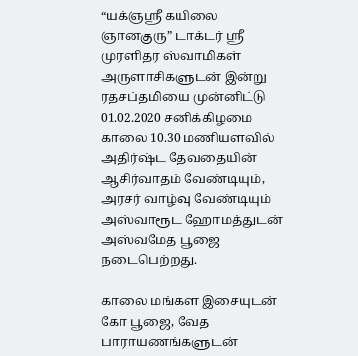“யக்ஞஸ்ரீ கயிலை ஞானகுரு” டாக்டர் ஸ்ரீ முரளிதர ஸ்வாமிகள் அருளாசிகளுடன் இன்று ரதசப்தமியை முன்னிட்டு 01.02.2020 சனிக்கிழமை காலை 10.30 மணியளவில் அதிர்ஷ்ட தேவதையின் ஆசிர்வாதம் வேண்டியும், அரசர் வாழ்வு வேண்டியும் அஸ்வாரூட ஹோமத்துடன் அஸ்வமேத பூஜை நடைபெற்றது.

காலை மங்கள இசையுடன் கோ பூஜை, வேத பாராயணங்களுடன்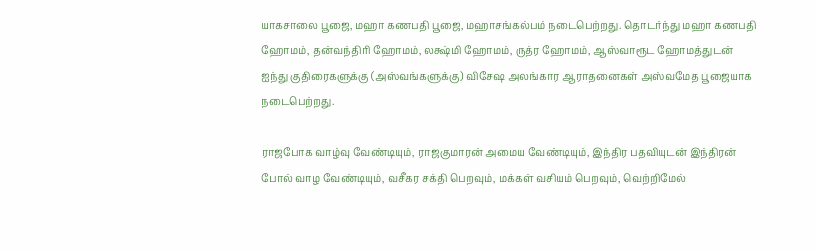யாகசாலை பூஜை, மஹா கணபதி பூஜை, மஹாசங்கல்பம் நடைபெற்றது. தொடர்ந்து மஹா கணபதி ஹோமம், தன்வந்திரி ஹோமம், லக்ஷ்மி ஹோமம், ருத்ர ஹோமம், ஆஸ்வாரூட ஹோமத்துடன் ஐந்து குதிரைகளுக்கு (அஸ்வங்களுக்கு) விசேஷ அலங்கார ஆராதனைகள் அஸ்வமேத பூஜையாக நடைபெற்றது.

ராஜபோக வாழ்வு வேண்டியும், ராஜகுமாரன் அமைய வேண்டியும், இந்திர பதவியுடன் இந்திரன் போல் வாழ வேண்டியும், வசீகர சக்தி பெறவும், மக்கள் வசியம் பெறவும், வெற்றிமேல்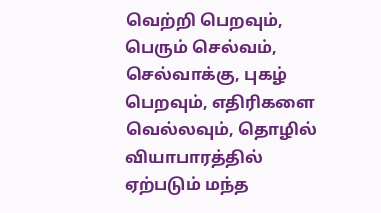வெற்றி பெறவும், பெரும் செல்வம், செல்வாக்கு, புகழ் பெறவும், எதிரிகளை வெல்லவும், தொழில் வியாபாரத்தில் ஏற்படும் மந்த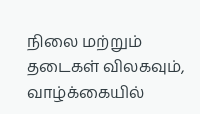நிலை மற்றும் தடைகள் விலகவும், வாழ்க்கையில்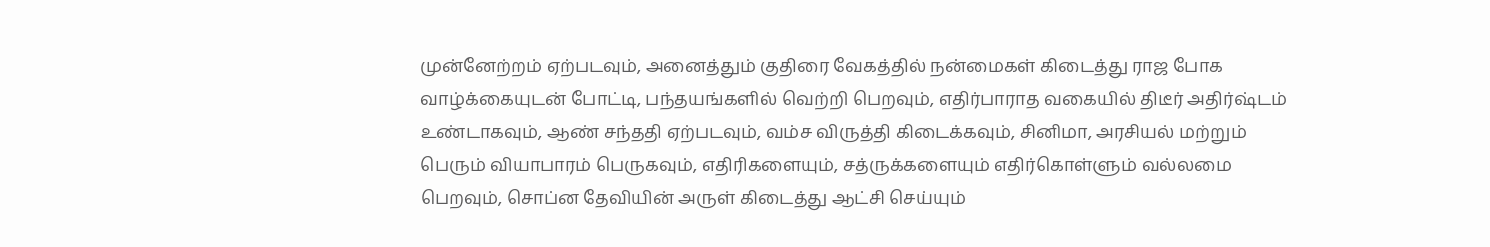முன்னேற்றம் ஏற்படவும், அனைத்தும் குதிரை வேகத்தில் நன்மைகள் கிடைத்து ராஜ போக வாழ்க்கையுடன் போட்டி, பந்தயங்களில் வெற்றி பெறவும், எதிர்பாராத வகையில் திடீர் அதிர்ஷ்டம் உண்டாகவும், ஆண் சந்ததி ஏற்படவும், வம்ச விருத்தி கிடைக்கவும், சினிமா, அரசியல் மற்றும் பெரும் வியாபாரம் பெருகவும், எதிரிகளையும், சத்ருக்களையும் எதிர்கொள்ளும் வல்லமை பெறவும், சொப்ன தேவியின் அருள் கிடைத்து ஆட்சி செய்யும்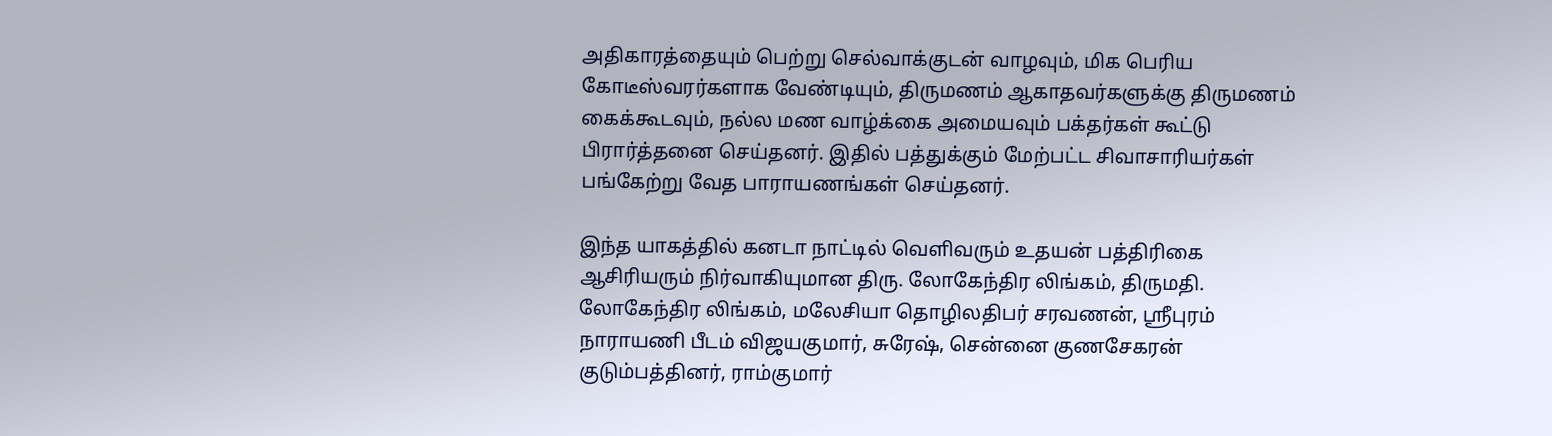அதிகாரத்தையும் பெற்று செல்வாக்குடன் வாழவும், மிக பெரிய கோடீஸ்வரர்களாக வேண்டியும், திருமணம் ஆகாதவர்களுக்கு திருமணம் கைக்கூடவும், நல்ல மண வாழ்க்கை அமையவும் பக்தர்கள் கூட்டு பிரார்த்தனை செய்தனர். இதில் பத்துக்கும் மேற்பட்ட சிவாசாரியர்கள் பங்கேற்று வேத பாராயணங்கள் செய்தனர்.

இந்த யாகத்தில் கனடா நாட்டில் வெளிவரும் உதயன் பத்திரிகை ஆசிரியரும் நிர்வாகியுமான திரு. லோகேந்திர லிங்கம், திருமதி. லோகேந்திர லிங்கம், மலேசியா தொழிலதிபர் சரவணன், ஸ்ரீபுரம் நாராயணி பீடம் விஜயகுமார், சுரேஷ், சென்னை குணசேகரன் குடும்பத்தினர், ராம்குமார்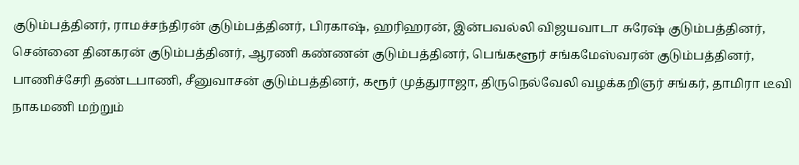குடும்பத்தினர், ராமச்சந்திரன் குடும்பத்தினர், பிரகாஷ், ஹரிஹரன், இன்பவல்லி விஜயவாடா சுரேஷ் குடும்பத்தினர், சென்னை தினகரன் குடும்பத்தினர், ஆரணி கண்ணன் குடும்பத்தினர், பெங்களூர் சங்கமேஸ்வரன் குடும்பத்தினர், பாணிச்சேரி தண்டபாணி, சீனுவாசன் குடும்பத்தினர், கரூர் முத்துராஜா, திருநெல்வேலி வழக்கறிஞர் சங்கர், தாமிரா டீவி நாகமணி மற்றும்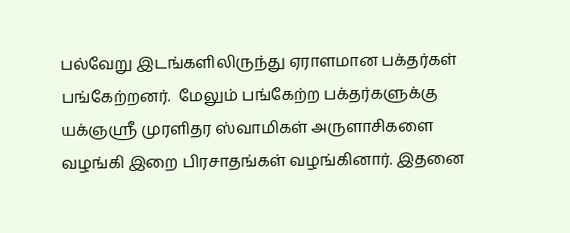பல்வேறு இடங்களிலிருந்து ஏராளமான பக்தர்கள் பங்கேற்றனர்.  மேலும் பங்கேற்ற பக்தர்களுக்கு யக்ஞஸ்ரீ முரளிதர ஸ்வாமிகள் அருளாசிகளை வழங்கி இறை பிரசாதங்கள் வழங்கினார். இதனை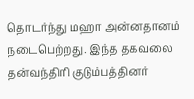தொடர்ந்து மஹா அன்னதானம் நடைபெற்றது. இந்த தகவலை தன்வந்திரி குடும்பத்தினர்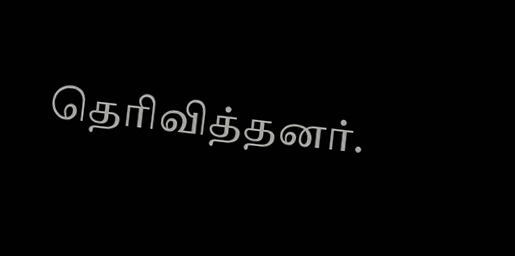தெரிவித்தனர்.